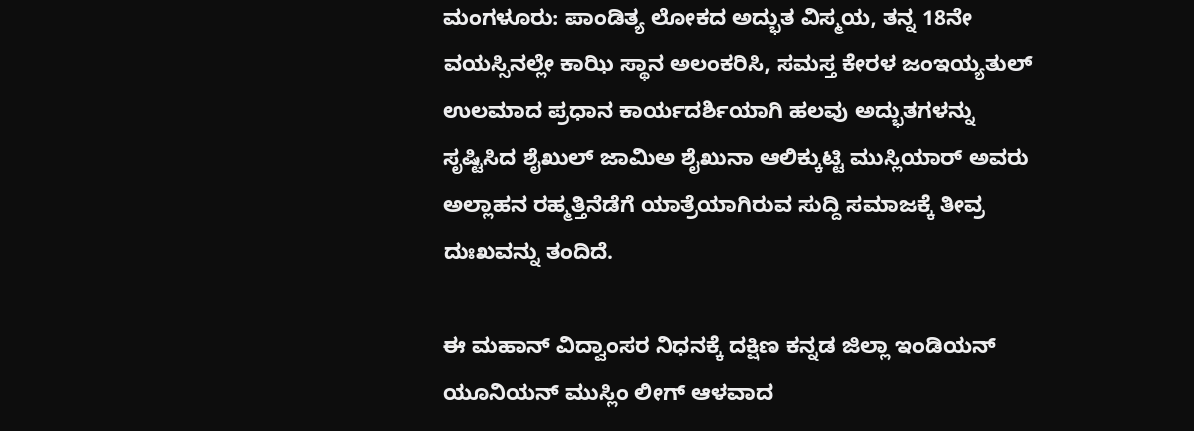ಮಂಗಳೂರು: ಪಾಂಡಿತ್ಯ ಲೋಕದ ಅದ್ಭುತ ವಿಸ್ಮಯ, ತನ್ನ 18ನೇ ವಯಸ್ಸಿನಲ್ಲೇ ಕಾಝಿ ಸ್ಥಾನ ಅಲಂಕರಿಸಿ, ಸಮಸ್ತ ಕೇರಳ ಜಂಇಯ್ಯತುಲ್ ಉಲಮಾದ ಪ್ರಧಾನ ಕಾರ್ಯದರ್ಶಿಯಾಗಿ ಹಲವು ಅದ್ಭುತಗಳನ್ನು ಸೃಷ್ಟಿಸಿದ ಶೈಖುಲ್ ಜಾಮಿಅ ಶೈಖುನಾ ಆಲಿಕ್ಕುಟ್ಟಿ ಮುಸ್ಲಿಯಾರ್ ಅವರು ಅಲ್ಲಾಹನ ರಹ್ಮತ್ತಿನೆಡೆಗೆ ಯಾತ್ರೆಯಾಗಿರುವ ಸುದ್ದಿ ಸಮಾಜಕ್ಕೆ ತೀವ್ರ ದುಃಖವನ್ನು ತಂದಿದೆ.

ಈ ಮಹಾನ್ ವಿದ್ವಾಂಸರ ನಿಧನಕ್ಕೆ ದಕ್ಷಿಣ ಕನ್ನಡ ಜಿಲ್ಲಾ ಇಂಡಿಯನ್ ಯೂನಿಯನ್ ಮುಸ್ಲಿಂ ಲೀಗ್ ಆಳವಾದ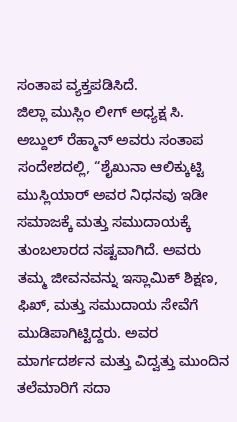ಸಂತಾಪ ವ್ಯಕ್ತಪಡಿಸಿದೆ.
ಜಿಲ್ಲಾ ಮುಸ್ಲಿಂ ಲೀಗ್ ಅಧ್ಯಕ್ಷ ಸಿ. ಅಬ್ದುಲ್ ರೆಹ್ಮಾನ್ ಅವರು ಸಂತಾಪ ಸಂದೇಶದಲ್ಲಿ, “ಶೈಖುನಾ ಆಲಿಕ್ಕುಟ್ಟಿ ಮುಸ್ಲಿಯಾರ್ ಅವರ ನಿಧನವು ಇಡೀ ಸಮಾಜಕ್ಕೆ ಮತ್ತು ಸಮುದಾಯಕ್ಕೆ ತುಂಬಲಾರದ ನಷ್ಟವಾಗಿದೆ. ಅವರು ತಮ್ಮ ಜೀವನವನ್ನು ಇಸ್ಲಾಮಿಕ್ ಶಿಕ್ಷಣ, ಫಿಖ್, ಮತ್ತು ಸಮುದಾಯ ಸೇವೆಗೆ ಮುಡಿಪಾಗಿಟ್ಟಿದ್ದರು. ಅವರ ಮಾರ್ಗದರ್ಶನ ಮತ್ತು ವಿದ್ವತ್ತು ಮುಂದಿನ ತಲೆಮಾರಿಗೆ ಸದಾ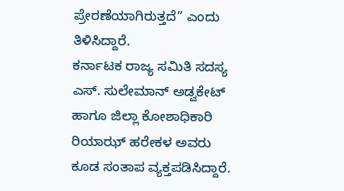ಪ್ರೇರಣೆಯಾಗಿರುತ್ತದೆ” ಎಂದು ತಿಳಿಸಿದ್ದಾರೆ.
ಕರ್ನಾಟಕ ರಾಜ್ಯ ಸಮಿತಿ ಸದಸ್ಯ ಎಸ್. ಸುಲೇಮಾನ್ ಅಡ್ವಕೇಟ್ ಹಾಗೂ ಜಿಲ್ಲಾ ಕೋಶಾಧಿಕಾರಿ ರಿಯಾಝ್ ಹರೇಕಳ ಅವರು ಕೂಡ ಸಂತಾಪ ವ್ಯಕ್ತಪಡಿಸಿದ್ದಾರೆ.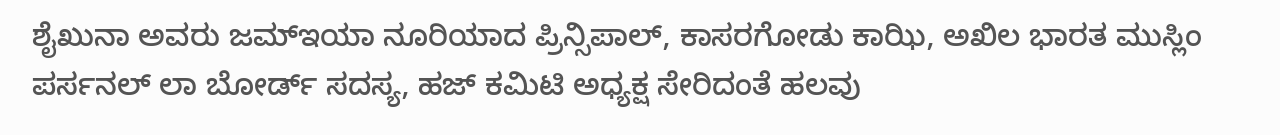ಶೈಖುನಾ ಅವರು ಜಮ್ಇಯಾ ನೂರಿಯಾದ ಪ್ರಿನ್ಸಿಪಾಲ್, ಕಾಸರಗೋಡು ಕಾಝಿ, ಅಖಿಲ ಭಾರತ ಮುಸ್ಲಿಂ ಪರ್ಸನಲ್ ಲಾ ಬೋರ್ಡ್ ಸದಸ್ಯ, ಹಜ್ ಕಮಿಟಿ ಅಧ್ಯಕ್ಷ ಸೇರಿದಂತೆ ಹಲವು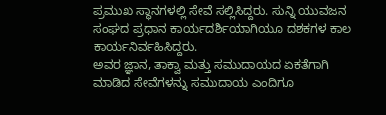ಪ್ರಮುಖ ಸ್ಥಾನಗಳಲ್ಲಿ ಸೇವೆ ಸಲ್ಲಿಸಿದ್ದರು. ಸುನ್ನಿ ಯುವಜನ ಸಂಘದ ಪ್ರಧಾನ ಕಾರ್ಯದರ್ಶಿಯಾಗಿಯೂ ದಶಕಗಳ ಕಾಲ ಕಾರ್ಯನಿರ್ವಹಿಸಿದ್ದರು.
ಅವರ ಜ್ಞಾನ, ತಾಕ್ವಾ ಮತ್ತು ಸಮುದಾಯದ ಏಕತೆಗಾಗಿ ಮಾಡಿದ ಸೇವೆಗಳನ್ನು ಸಮುದಾಯ ಎಂದಿಗೂ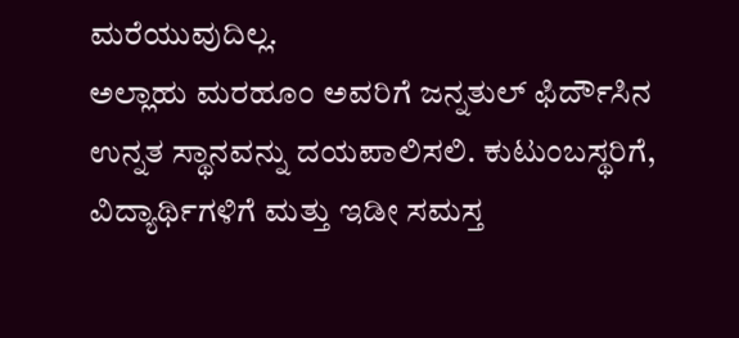ಮರೆಯುವುದಿಲ್ಲ.
ಅಲ್ಲಾಹು ಮರಹೂಂ ಅವರಿಗೆ ಜನ್ನತುಲ್ ಫಿರ್ದೌಸಿನ ಉನ್ನತ ಸ್ಥಾನವನ್ನು ದಯಪಾಲಿಸಲಿ. ಕುಟುಂಬಸ್ಥರಿಗೆ, ವಿದ್ಯಾರ್ಥಿಗಳಿಗೆ ಮತ್ತು ಇಡೀ ಸಮಸ್ತ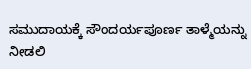ಸಮುದಾಯಕ್ಕೆ ಸೌಂದರ್ಯಪೂರ್ಣ ತಾಳ್ಮೆಯನ್ನು ನೀಡಲಿ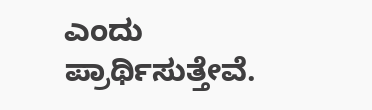ಎಂದು ಪ್ರಾರ್ಥಿಸುತ್ತೇವೆ.